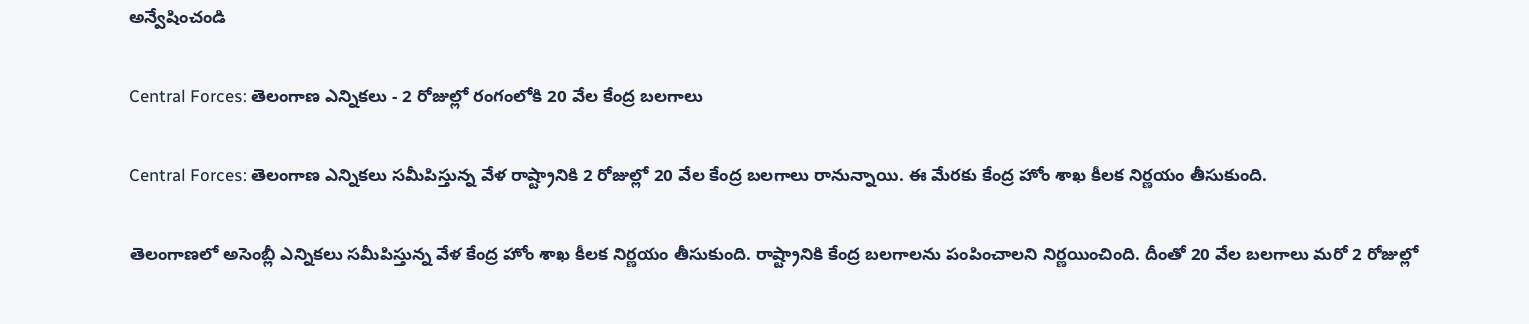అన్వేషించండి

Central Forces: తెలంగాణ ఎన్నికలు - 2 రోజుల్లో రంగంలోకి 20 వేల కేంద్ర బలగాలు

Central Forces: తెలంగాణ ఎన్నికలు సమీపిస్తున్న వేళ రాష్ట్రానికి 2 రోజుల్లో 20 వేల కేంద్ర బలగాలు రానున్నాయి. ఈ మేరకు కేంద్ర హోం శాఖ కీలక నిర్ణయం తీసుకుంది.

తెలంగాణలో అసెంబ్లీ ఎన్నికలు సమీపిస్తున్న వేళ కేంద్ర హోం శాఖ కీలక నిర్ణయం తీసుకుంది. రాష్ట్రానికి కేంద్ర బలగాలను పంపించాలని నిర్ణయించింది. దీంతో 20 వేల బలగాలు మరో 2 రోజుల్లో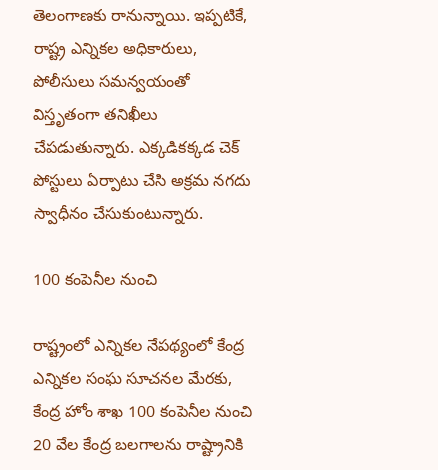తెలంగాణకు రానున్నాయి. ఇప్పటికే, రాష్ట్ర ఎన్నికల అధికారులు, పోలీసులు సమన్వయంతో విస్తృతంగా తనిఖీలు చేపడుతున్నారు. ఎక్కడికక్కడ చెక్ పోస్టులు ఏర్పాటు చేసి అక్రమ నగదు స్వాధీనం చేసుకుంటున్నారు.

100 కంపెనీల నుంచి

రాష్ట్రంలో ఎన్నికల నేపథ్యంలో కేంద్ర ఎన్నికల సంఘ సూచనల మేరకు, కేంద్ర హోం శాఖ 100 కంపెనీల నుంచి 20 వేల కేంద్ర బలగాలను రాష్ట్రానికి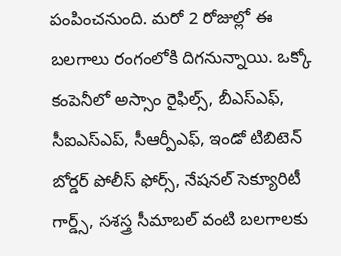పంపించనుంది. మరో 2 రోజుల్లో ఈ బలగాలు రంగంలోకి దిగనున్నాయి. ఒక్కో కంపెనీలో అస్సాం రైఫిల్స్, బీఎస్ఎఫ్, సీఐఎస్ఎప్, సీఆర్పీఎఫ్, ఇండో టిబిటెన్ బోర్డర్ పోలీస్ ఫోర్స్, నేషనల్ సెక్యూరిటీ గార్డ్స్, సశస్త్ర సీమాబల్ వంటి బలగాలకు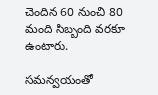చెందిన 60 నుంచి 80 మంది సిబ్బంది వరకూ ఉంటారు.

సమన్వయంతో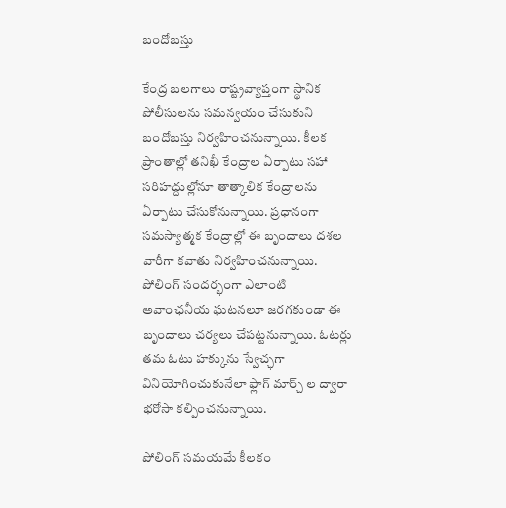బందోబస్తు

కేంద్ర బలగాలు రాష్ట్రవ్యాప్తంగా స్థానిక పోలీసులను సమన్వయం చేసుకుని బందోబస్తు నిర్వహించనున్నాయి. కీలక ప్రాంతాల్లో తనిఖీ కేంద్రాల ఏర్పాటు సహా సరిహద్దుల్లోనూ తాత్కాలిక కేంద్రాలను ఏర్పాటు చేసుకోనున్నాయి. ప్రధానంగా సమస్యాత్మక కేంద్రాల్లో ఈ బృందాలు దశల వారీగా కవాతు నిర్వహించనున్నాయి. పోలింగ్ సందర్భంగా ఎలాంటి అవాంఛనీయ ఘటనలూ జరగకుండా ఈ బృందాలు చర్యలు చేపట్టనున్నాయి. ఓటర్లు తమ ఓటు హక్కును స్వేచ్ఛగా వినియోగించుకునేలా ఫ్లాగ్ మార్చ్ ల ద్వారా భరోసా కల్పించనున్నాయి.

పోలింగ్ సమయమే కీలకం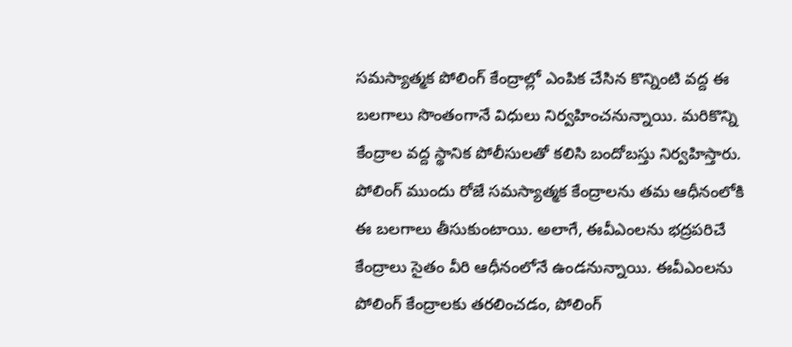సమస్యాత్మక పోలింగ్ కేంద్రాల్లో ఎంపిక చేసిన కొన్నింటి వద్ద ఈ బలగాలు సొంతంగానే విధులు నిర్వహించనున్నాయి. మరికొన్ని కేంద్రాల వద్ద స్థానిక పోలీసులతో కలిసి బందోబస్తు నిర్వహిస్తారు. పోలింగ్ ముందు రోజే సమస్యాత్మక కేంద్రాలను తమ ఆధీనంలోకి ఈ బలగాలు తీసుకుంటాయి. అలాగే, ఈవీఎంలను భద్రపరిచే కేంద్రాలు సైతం వీరి ఆధీనంలోనే ఉండనున్నాయి. ఈవీఎంలను పోలింగ్ కేంద్రాలకు తరలించడం, పోలింగ్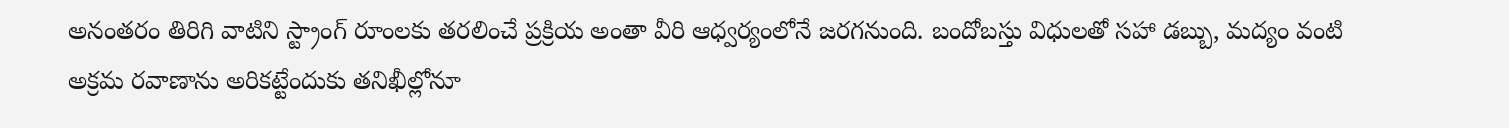అనంతరం తిరిగి వాటిని స్ట్రాంగ్ రూంలకు తరలించే ప్రక్రియ అంతా వీరి ఆధ్వర్యంలోనే జరగనుంది. బందోబస్తు విధులతో సహా డబ్బు, మద్యం వంటి అక్రమ రవాణాను అరికట్టేందుకు తనిఖీల్లోనూ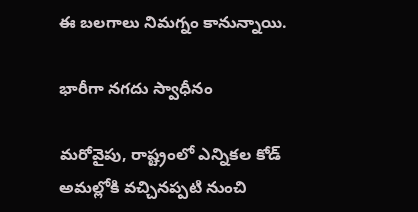ఈ బలగాలు నిమగ్నం కానున్నాయి.

భారీగా నగదు స్వాధీనం

మరోవైపు, రాష్ట్రంలో ఎన్నికల కోడ్ అమల్లోకి వచ్చినప్పటి నుంచి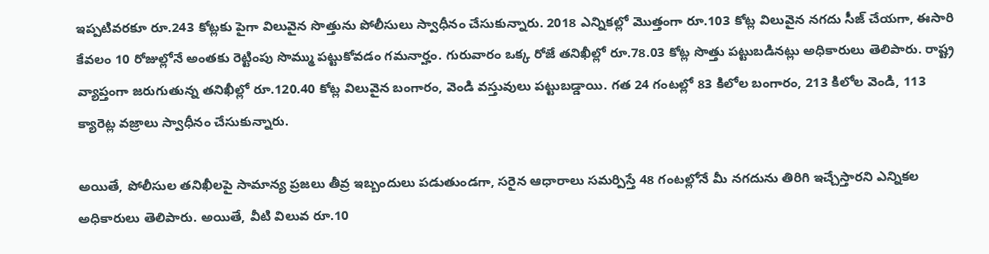ఇప్పటివరకూ రూ.243 కోట్లకు పైగా విలువైన సొత్తును పోలీసులు స్వాధీనం చేసుకున్నారు. 2018 ఎన్నికల్లో మొత్తంగా రూ.103 కోట్ల విలువైన నగదు సీజ్ చేయగా, ఈసారి కేవలం 10 రోజుల్లోనే అంతకు రెట్టింపు సొమ్ము పట్టుకోవడం గమనార్హం. గురువారం ఒక్క రోజే తనిఖీల్లో రూ.78.03 కోట్ల సొత్తు పట్టుబడినట్లు అధికారులు తెలిపారు. రాష్ట్ర వ్యాప్తంగా జరుగుతున్న తనిఖీల్లో రూ.120.40 కోట్ల విలువైన బంగారం, వెండి వస్తువులు పట్టుబడ్డాయి. గత 24 గంటల్లో 83 కిలోల బంగారం, 213 కిలోల వెండి, 113 క్యారెట్ల వజ్రాలు స్వాధీనం చేసుకున్నారు.

అయితే, పోలీసుల తనిఖీలపై సామాన్య ప్రజలు తీవ్ర ఇబ్బందులు పడుతుండగా, సరైన ఆధారాలు సమర్పిస్తే 48 గంటల్లోనే మీ నగదును తిరిగి ఇచ్చేస్తారని ఎన్నికల అధికారులు తెలిపారు. అయితే, వీటి విలువ రూ.10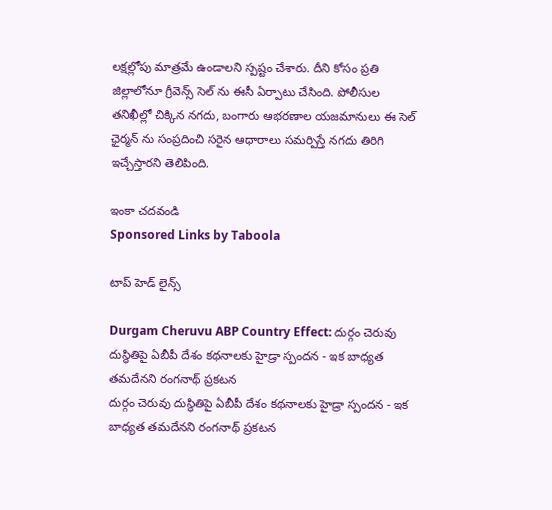లక్షల్లోపు మాత్రమే ఉండాలని స్పష్టం చేశారు. దీని కోసం ప్రతి జిల్లాలోనూ గ్రీవెన్స్ సెల్ ను ఈసీ ఏర్పాటు చేసింది. పోలీసుల తనిఖీల్లో చిక్కిన నగదు, బంగారు ఆభరణాల యజమానులు ఈ సెల్ ఛైర్మన్ ను సంప్రదించి సరైన ఆధారాలు సమర్పిస్తే నగదు తిరిగి ఇచ్చేస్తారని తెలిపింది.

ఇంకా చదవండి
Sponsored Links by Taboola

టాప్ హెడ్ లైన్స్

Durgam Cheruvu ABP Country Effect: దుర్గం చెరువు దుస్థితిపై ఏబీపీ దేశం కథనాలకు హైడ్రా స్పందన - ఇక బాధ్యత తమదేనని రంగనాథ్ ప్రకటన
దుర్గం చెరువు దుస్థితిపై ఏబీపీ దేశం కథనాలకు హైడ్రా స్పందన - ఇక బాధ్యత తమదేనని రంగనాథ్ ప్రకటన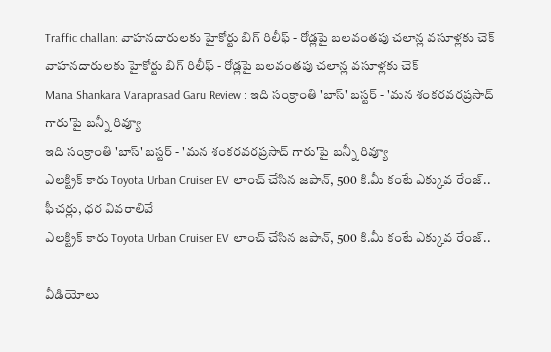Traffic challan: వాహనదారులకు హైకోర్టు బిగ్ రిలీఫ్ - రోడ్లపై బలవంతపు చలాన్ల వసూళ్లకు చెక్
వాహనదారులకు హైకోర్టు బిగ్ రిలీఫ్ - రోడ్లపై బలవంతపు చలాన్ల వసూళ్లకు చెక్
Mana Shankara Varaprasad Garu Review : ఇది సంక్రాంతి 'బాస్' బస్టర్ - 'మన శంకరవరప్రసాద్ గారు'పై బన్నీ రివ్యూ
ఇది సంక్రాంతి 'బాస్' బస్టర్ - 'మన శంకరవరప్రసాద్ గారు'పై బన్నీ రివ్యూ
ఎలక్ట్రిక్ కారు Toyota Urban Cruiser EV లాంచ్ చేసిన జపాన్, 500 కి.మీ కంటే ఎక్కువ రేంజ్.. ఫీచర్లు, ధర వివరాలివే
ఎలక్ట్రిక్ కారు Toyota Urban Cruiser EV లాంచ్ చేసిన జపాన్, 500 కి.మీ కంటే ఎక్కువ రేంజ్..

వీడియోలు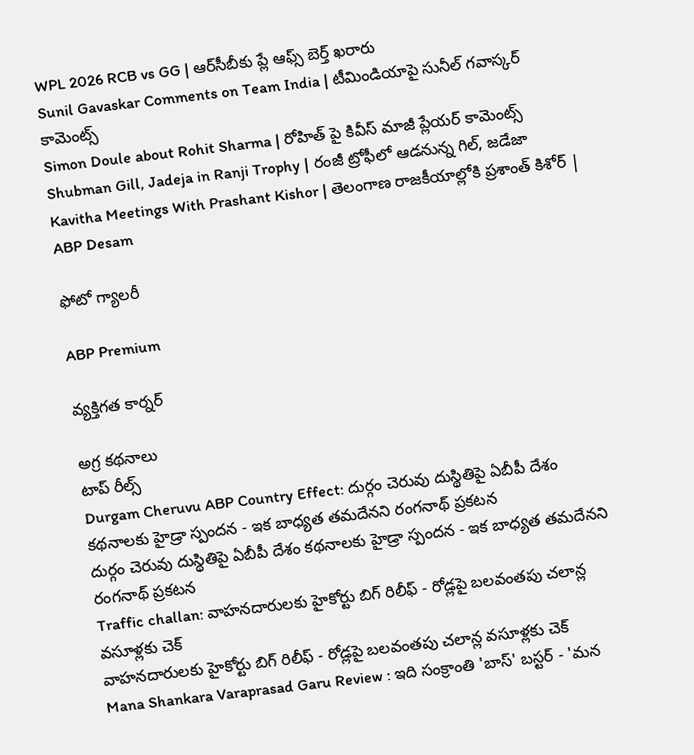WPL 2026 RCB vs GG | ఆర్‌సీబీకు ప్లే ఆఫ్స్ బెర్త్ ఖరారు
Sunil Gavaskar Comments on Team India | టీమిండియాపై సునీల్ గవాస్కర్ కామెంట్స్
Simon Doule about Rohit Sharma | రోహిత్ పై కివీస్ మాజీ ప్లేయర్ కామెంట్స్
Shubman Gill, Jadeja in Ranji Trophy | రంజీ ట్రోఫీలో ఆడనున్న గిల్, జడేజా
Kavitha Meetings With Prashant Kishor | తెలంగాణ రాజకీయాల్లోకి ప్రశాంత్ కిశోర్ | ABP Desam

ఫోటో గ్యాలరీ

ABP Premium

వ్యక్తిగత కార్నర్

అగ్ర కథనాలు
టాప్ రీల్స్
Durgam Cheruvu ABP Country Effect: దుర్గం చెరువు దుస్థితిపై ఏబీపీ దేశం కథనాలకు హైడ్రా స్పందన - ఇక బాధ్యత తమదేనని రంగనాథ్ ప్రకటన
దుర్గం చెరువు దుస్థితిపై ఏబీపీ దేశం కథనాలకు హైడ్రా స్పందన - ఇక బాధ్యత తమదేనని రంగనాథ్ ప్రకటన
Traffic challan: వాహనదారులకు హైకోర్టు బిగ్ రిలీఫ్ - రోడ్లపై బలవంతపు చలాన్ల వసూళ్లకు చెక్
వాహనదారులకు హైకోర్టు బిగ్ రిలీఫ్ - రోడ్లపై బలవంతపు చలాన్ల వసూళ్లకు చెక్
Mana Shankara Varaprasad Garu Review : ఇది సంక్రాంతి 'బాస్' బస్టర్ - 'మన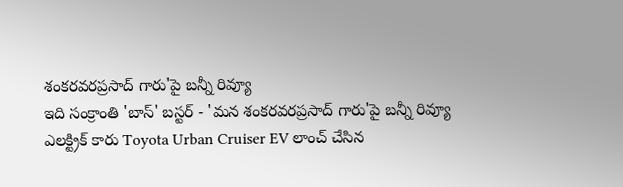శంకరవరప్రసాద్ గారు'పై బన్నీ రివ్యూ
ఇది సంక్రాంతి 'బాస్' బస్టర్ - 'మన శంకరవరప్రసాద్ గారు'పై బన్నీ రివ్యూ
ఎలక్ట్రిక్ కారు Toyota Urban Cruiser EV లాంచ్ చేసిన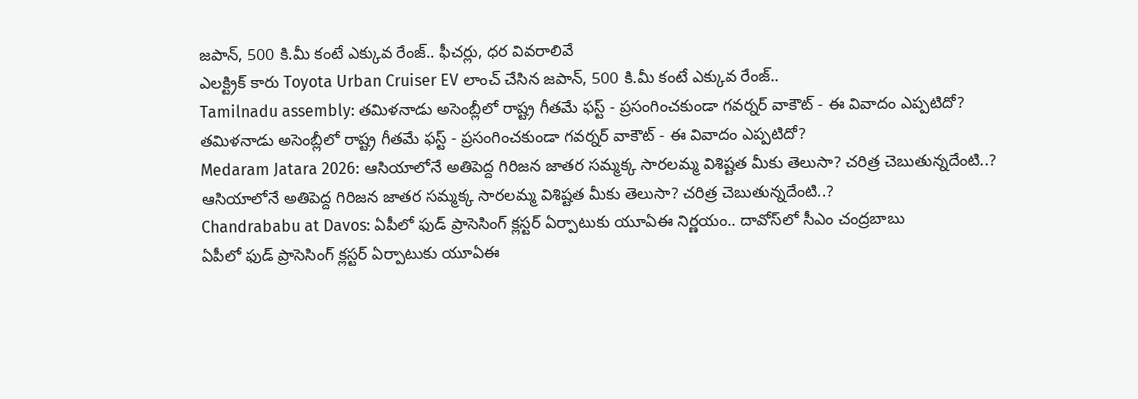జపాన్, 500 కి.మీ కంటే ఎక్కువ రేంజ్.. ఫీచర్లు, ధర వివరాలివే
ఎలక్ట్రిక్ కారు Toyota Urban Cruiser EV లాంచ్ చేసిన జపాన్, 500 కి.మీ కంటే ఎక్కువ రేంజ్..
Tamilnadu assembly: తమిళనాడు అసెంబ్లీలో రాష్ట్ర గీతమే ఫస్ట్ - ప్రసంగించకుండా గవర్నర్ వాకౌట్ - ఈ వివాదం ఎప్పటిదో?
తమిళనాడు అసెంబ్లీలో రాష్ట్ర గీతమే ఫస్ట్ - ప్రసంగించకుండా గవర్నర్ వాకౌట్ - ఈ వివాదం ఎప్పటిదో?
Medaram Jatara 2026: ఆసియాలోనే అతిపెద్ద గిరిజన జాతర సమ్మక్క సారలమ్మ విశిష్టత మీకు తెలుసా? చరిత్ర చెబుతున్నదేంటి..?
ఆసియాలోనే అతిపెద్ద గిరిజన జాతర సమ్మక్క సారలమ్మ విశిష్టత మీకు తెలుసా? చరిత్ర చెబుతున్నదేంటి..?
Chandrababu at Davos: ఏపీలో ఫుడ్ ప్రాసెసింగ్‌ క్లస్టర్‌ ఏర్పాటుకు యూఏఈ నిర్ణయం.. దావోస్‌లో సీఎం చంద్రబాబు
ఏపీలో ఫుడ్ ప్రాసెసింగ్‌ క్లస్టర్‌ ఏర్పాటుకు యూఏఈ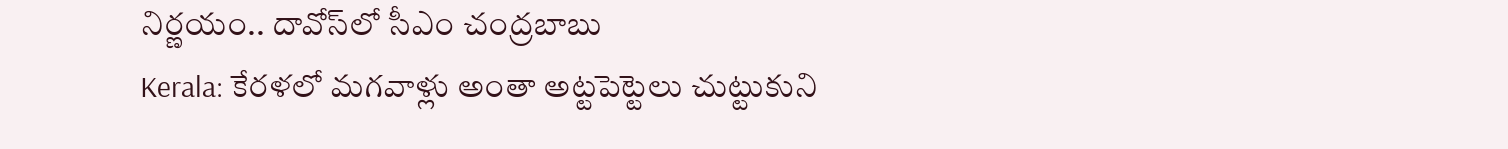నిర్ణయం.. దావోస్‌లో సీఎం చంద్రబాబు
Kerala: కేరళలో మగవాళ్లు అంతా అట్టపెట్టెలు చుట్టుకుని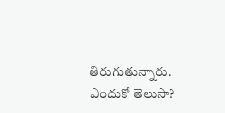తిరుగుతున్నారు. ఎందుకో తెలుసా?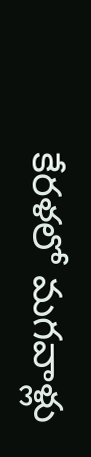కేరళలో మగవాళ్లు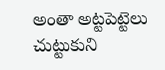అంతా అట్టపెట్టెలు చుట్టుకుని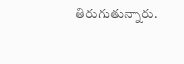తిరుగుతున్నారు.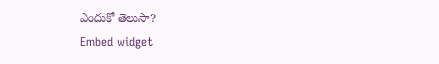ఎందుకో తెలుసా?
Embed widget